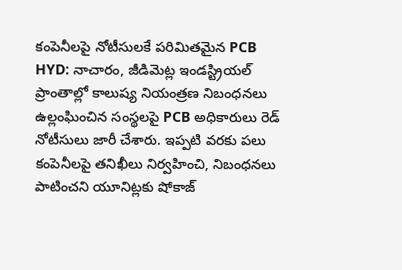కంపెనీలపై నోటీసులకే పరిమితమైన PCB
HYD: నాచారం, జీడిమెట్ల ఇండస్ట్రియల్ ప్రాంతాల్లో కాలుష్య నియంత్రణ నిబంధనలు ఉల్లంఘించిన సంస్థలపై PCB అధికారులు రెడ్ నోటీసులు జారీ చేశారు. ఇప్పటి వరకు పలు కంపెనీలపై తనిఖీలు నిర్వహించి, నిబంధనలు పాటించని యూనిట్లకు షోకాజ్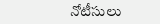నోటీసులు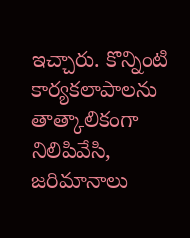ఇచ్చారు. కొన్నింటి కార్యకలాపాలను తాత్కాలికంగా నిలిపివేసి, జరిమానాలు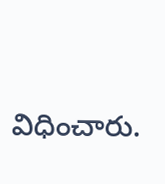విధించారు.